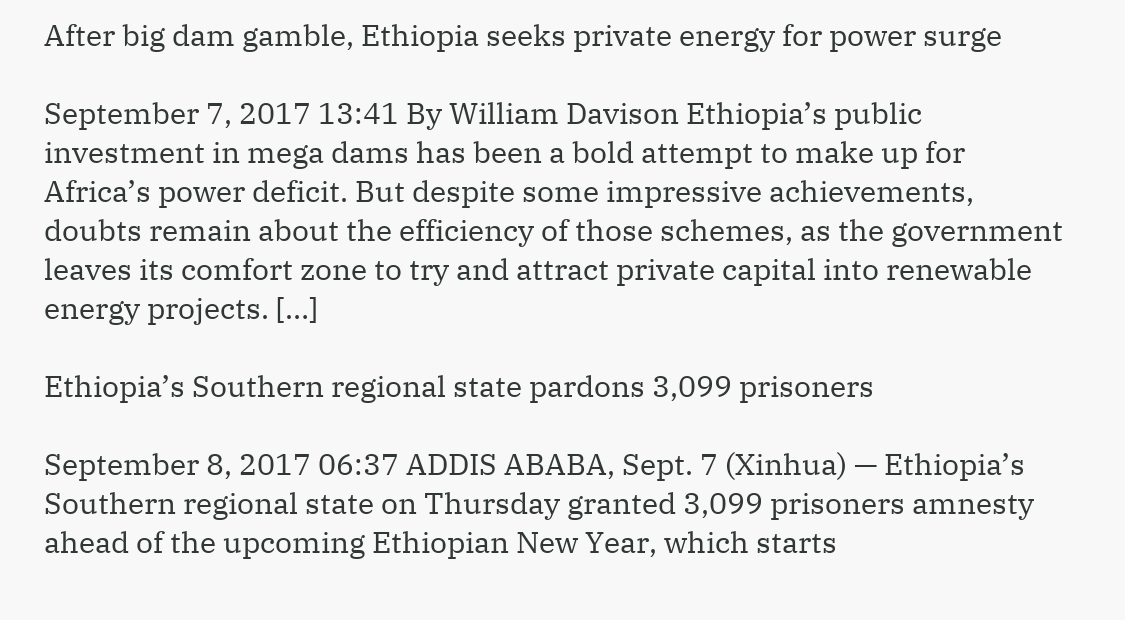After big dam gamble, Ethiopia seeks private energy for power surge

September 7, 2017 13:41 By William Davison Ethiopia’s public investment in mega dams has been a bold attempt to make up for Africa’s power deficit. But despite some impressive achievements, doubts remain about the efficiency of those schemes, as the government leaves its comfort zone to try and attract private capital into renewable energy projects. […]

Ethiopia’s Southern regional state pardons 3,099 prisoners

September 8, 2017 06:37 ADDIS ABABA, Sept. 7 (Xinhua) — Ethiopia’s Southern regional state on Thursday granted 3,099 prisoners amnesty ahead of the upcoming Ethiopian New Year, which starts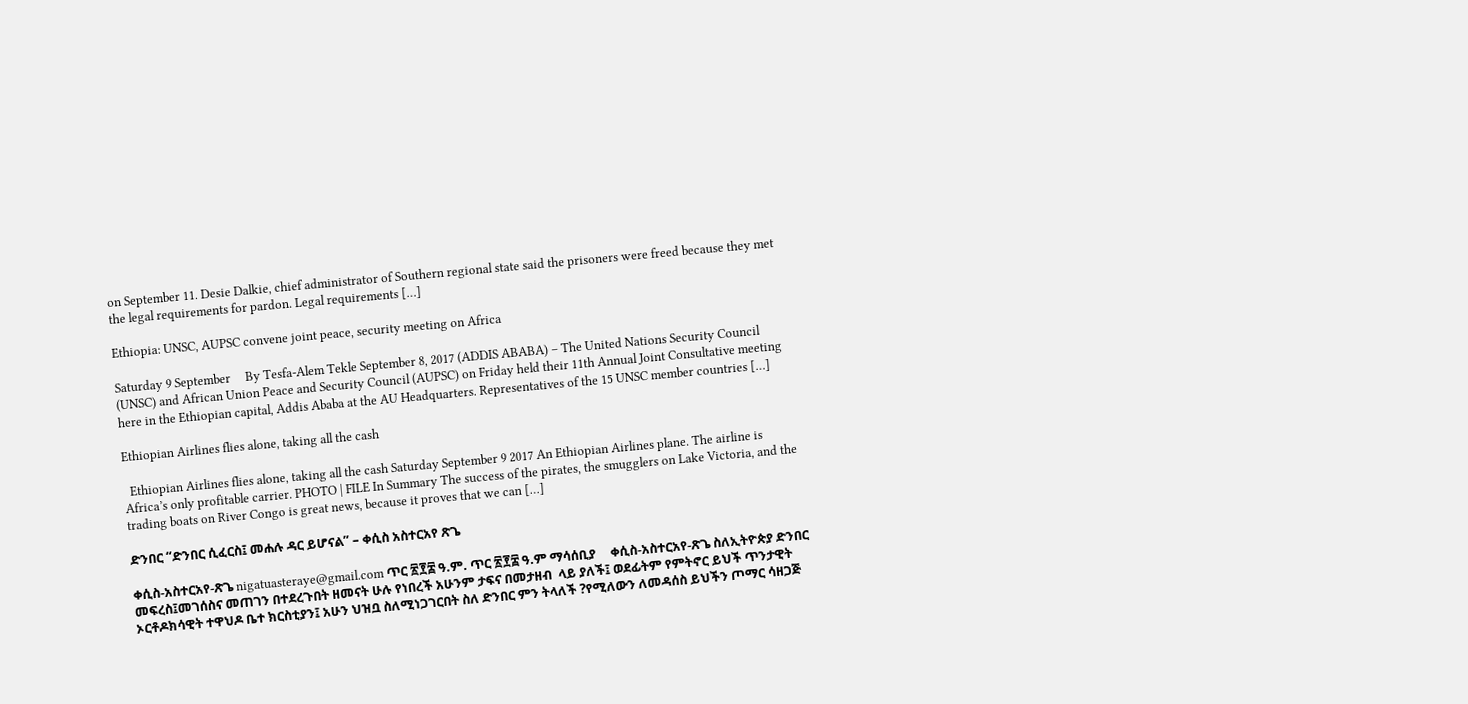on September 11. Desie Dalkie, chief administrator of Southern regional state said the prisoners were freed because they met the legal requirements for pardon. Legal requirements […]

Ethiopia: UNSC, AUPSC convene joint peace, security meeting on Africa

Saturday 9 September     By Tesfa-Alem Tekle September 8, 2017 (ADDIS ABABA) – The United Nations Security Council (UNSC) and African Union Peace and Security Council (AUPSC) on Friday held their 11th Annual Joint Consultative meeting here in the Ethiopian capital, Addis Ababa at the AU Headquarters. Representatives of the 15 UNSC member countries […]

Ethiopian Airlines flies alone, taking all the cash

  Ethiopian Airlines flies alone, taking all the cash Saturday September 9 2017 An Ethiopian Airlines plane. The airline is Africa’s only profitable carrier. PHOTO | FILE In Summary The success of the pirates, the smugglers on Lake Victoria, and the trading boats on River Congo is great news, because it proves that we can […]

ድንበር “ድንበር ሲፈርስ፤ መሐሉ ዳር ይሆናል” – ቀሲስ አስተርአየ ጽጌ

ቀሲስ-አስተርአየ-ጽጌ nigatuasteraye@gmail.com ጥር ፳፻፰ ዓ.ም. ጥር ፳፻፰ ዓ.ም ማሳሰቢያ     ቀሲስ-አስተርአየ-ጽጌ ስለኢትዮጵያ ድንበር መፍረስ፤መገሰስና መጠገን በተደረጉበት ዘመናት ሁሉ የነበረች አሁንም ታፍና በመታዘብ  ላይ ያለች፤ ወደፊትም የምትኖር ይህች ጥንታዊት ኦርቶዶክሳዊት ተዋህዶ ቤተ ክርስቲያን፤ አሁን ህዝቧ ስለሚነጋገርበት ስለ ድንበር ምን ትላለች ?የሚለውን ለመዳሰስ ይህችን ጦማር ሳዘጋጅ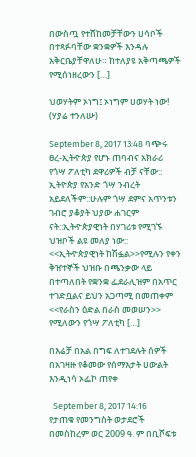በውስጧ የተሸከመቻቸውን ሀሳቦች በተጻፉባቸው ቋንቋዎች እንዳሉ አቅርቤያቸዋለሁ። ከተለያዩ አቅጣጫዎች የሚሰነዘረውን […]

ህወሃትም ኦነግ፤ ኦነግም ሀወሃት ነው! (ሃያሬ ተንለሡ)

September 8, 2017 13:48 ባጭሩ ፀረ-ኢትዯጵያ የሆኑ ጠባብና አክራሪ የጎሣ ፖለቲካ ደዋሪዎች ብቻ ናቸው:: ኢትዮጵያ የአንድ ጎሣ ንብረት አይደለችም::ሁሉም ጎሣ ደምና አጥንቱን ገብሮ ያቆያት ህያው ሐገርም ናት::ኢትዯጵያዊነት በሃገሪቱ የሚገኙ ህዝቦች ልዩ መለያ ነው:: <<ኢትዯጵያዊነት ከሽፏል>>የሚሉን የቀን ቅዠተኞች ህዝቡ በጫንቃው ላይ በተጣለበት የቋንቋ ፌደራሊዝም በአጥር ተገድቧልና ይህን አጋጣሚ በመጠቀም <<የራስን ዕድል በራስ መወሠን>> የሚለውን የጎሣ ፖለቲካ […]

በእሬቻ በአል በግፍ ለተገደሉት ሰዎች በአገዛዙ የቆመው የሰማእታት ሀውልት እንዲነሳ ኦፌኮ ጠየቀ

  September 8, 2017 14:16   የታጠቁ የመንግስት ወታደሮች በመስከረም ወር 2009 ዓ. ም በቢሾፍቱ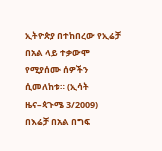ኢትዮጵያ በተከበረው የኢሬቻ በአል ላይ ተቃውሞ የሚያሰሙ ሰዎችን ሲመለከቱ። (ኢሳት ዜና–ጳጉሜ 3/2009) በእሬቻ በአል በግፍ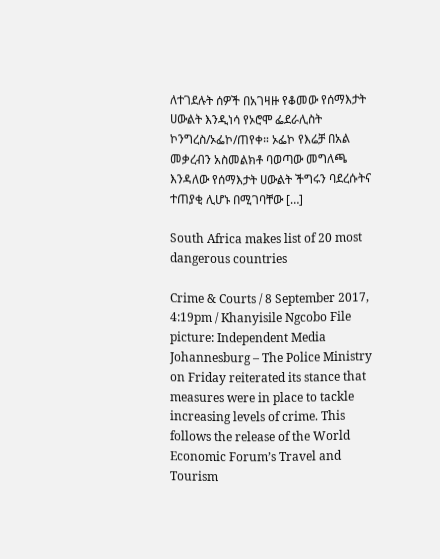ለተገደሉት ሰዎች በአገዛዙ የቆመው የሰማእታት ሀውልት እንዲነሳ የኦሮሞ ፌደራሊስት ኮንግረስ/ኦፌኮ/ጠየቀ። ኦፌኮ የእሬቻ በአል መቃረብን አስመልክቶ ባወጣው መግለጫ እንዳለው የሰማእታት ሀውልት ችግሩን ባደረሱትና ተጠያቂ ሊሆኑ በሚገባቸው […]

South Africa makes list of 20 most dangerous countries

Crime & Courts / 8 September 2017, 4:19pm / Khanyisile Ngcobo File picture: Independent Media Johannesburg – The Police Ministry on Friday reiterated its stance that measures were in place to tackle increasing levels of crime. This follows the release of the World Economic Forum’s Travel and Tourism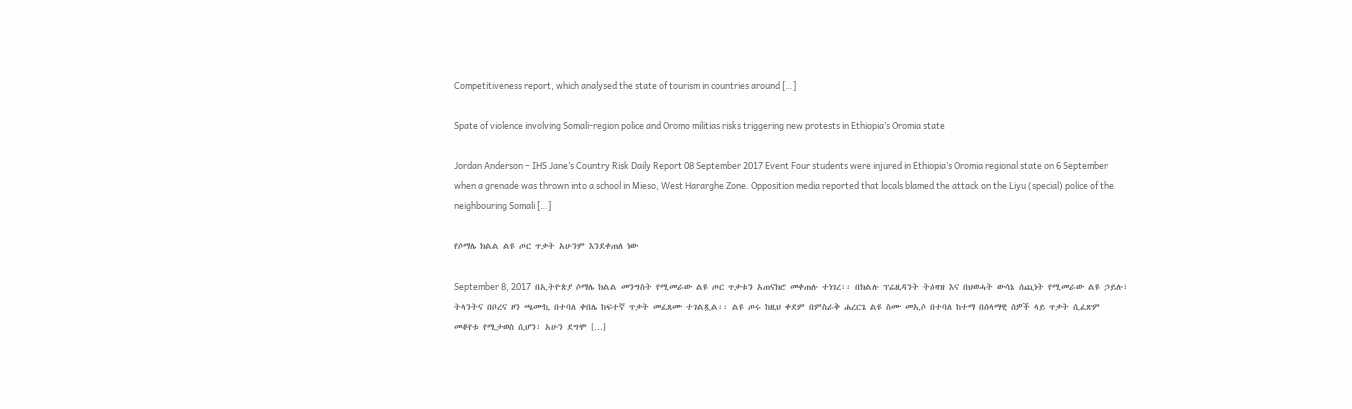Competitiveness report, which analysed the state of tourism in countries around […]

Spate of violence involving Somali-region police and Oromo militias risks triggering new protests in Ethiopia’s Oromia state

Jordan Anderson – IHS Jane’s Country Risk Daily Report 08 September 2017 Event Four students were injured in Ethiopia’s Oromia regional state on 6 September when a grenade was thrown into a school in Mieso, West Hararghe Zone. Opposition media reported that locals blamed the attack on the Liyu (special) police of the neighbouring Somali […]

የሶማሌ ክልል ልዩ ጦር ጥቃት አሁንም እንደቀጠለ ነው

September 8, 2017  በኢትዮጵያ ሶማሌ ክልል መንግስት የሚመራው ልዩ ጦር ጥቃቱን አጠናክሮ መቀጠሉ ተነገረ፡፡ በክልሉ ፕሬዚዳንት ትዕዛዝ እና በህወሓት ውሳኔ ሰጪነት የሚመራው ልዩ ኃይሉ፣ ትላንትና በቦረና ዞን ጫሙኪ በተባለ ቀበሌ ከፍተኛ ጥቃት መፈጸሙ ተገልጿል፡፡ ልዩ ጦሩ ከዚህ ቀደም በምስራቅ ሐረርጌ ልዩ ስሙ መኢሶ በተባለ ከተማ በሰላማዊ ሰዎች ላይ ጥቃት ሲፈጽም መቆየቱ የሚታወስ ሲሆን፣ አሁን ደግሞ […]